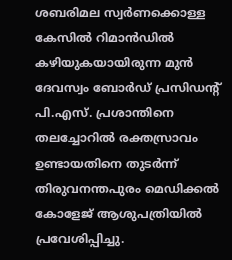ശബരിമല സ്വർണക്കൊള്ള കേസിൽ റിമാൻഡിൽ കഴിയുകയായിരുന്ന മുൻ ദേവസ്വം ബോർഡ് പ്രസിഡന്റ് പി.എസ്. പ്രശാന്തിനെ തലച്ചോറിൽ രക്തസ്രാവം ഉണ്ടായതിനെ തുടർന്ന് തിരുവനന്തപുരം മെഡിക്കൽ കോളേജ് ആശുപത്രിയിൽ പ്രവേശിപ്പിച്ചു.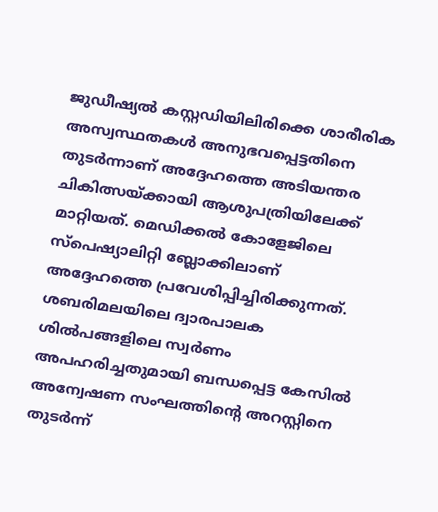ജുഡീഷ്യൽ കസ്റ്റഡിയിലിരിക്കെ ശാരീരിക അസ്വസ്ഥതകൾ അനുഭവപ്പെട്ടതിനെ തുടർന്നാണ് അദ്ദേഹത്തെ അടിയന്തര ചികിത്സയ്ക്കായി ആശുപത്രിയിലേക്ക് മാറ്റിയത്. മെഡിക്കൽ കോളേജിലെ സ്പെഷ്യാലിറ്റി ബ്ലോക്കിലാണ് അദ്ദേഹത്തെ പ്രവേശിപ്പിച്ചിരിക്കുന്നത്.
ശബരിമലയിലെ ദ്വാരപാലക ശിൽപങ്ങളിലെ സ്വർണം അപഹരിച്ചതുമായി ബന്ധപ്പെട്ട കേസിൽ അന്വേഷണ സംഘത്തിന്റെ അറസ്റ്റിനെ തുടർന്ന്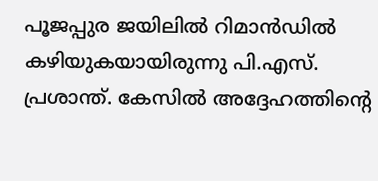പൂജപ്പുര ജയിലിൽ റിമാൻഡിൽ കഴിയുകയായിരുന്നു പി.എസ്. പ്രശാന്ത്. കേസിൽ അദ്ദേഹത്തിന്റെ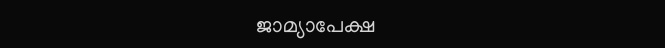ജാമ്യാപേക്ഷ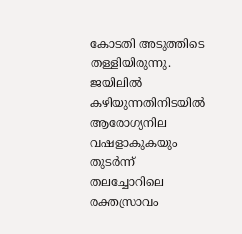കോടതി അടുത്തിടെ തള്ളിയിരുന്നു. ജയിലിൽ കഴിയുന്നതിനിടയിൽ ആരോഗ്യനില വഷളാകുകയും തുടർന്ന് തലച്ചോറിലെ രക്തസ്രാവം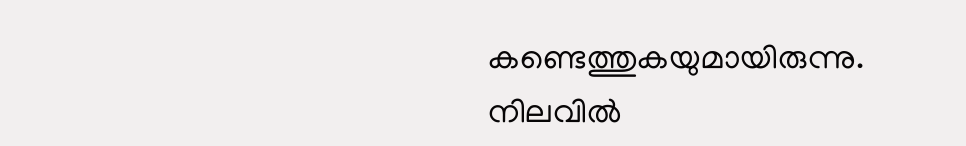കണ്ടെത്തുകയുമായിരുന്നു. നിലവിൽ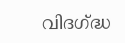വിദഗ്ദ്ധ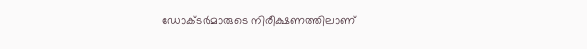ഡോക്ടർമാരുടെ നിരീക്ഷണത്തിലാണ്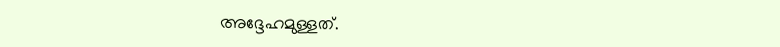അദ്ദേഹമുള്ളത്.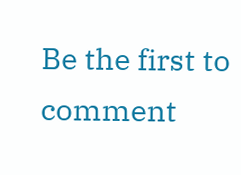Be the first to comment